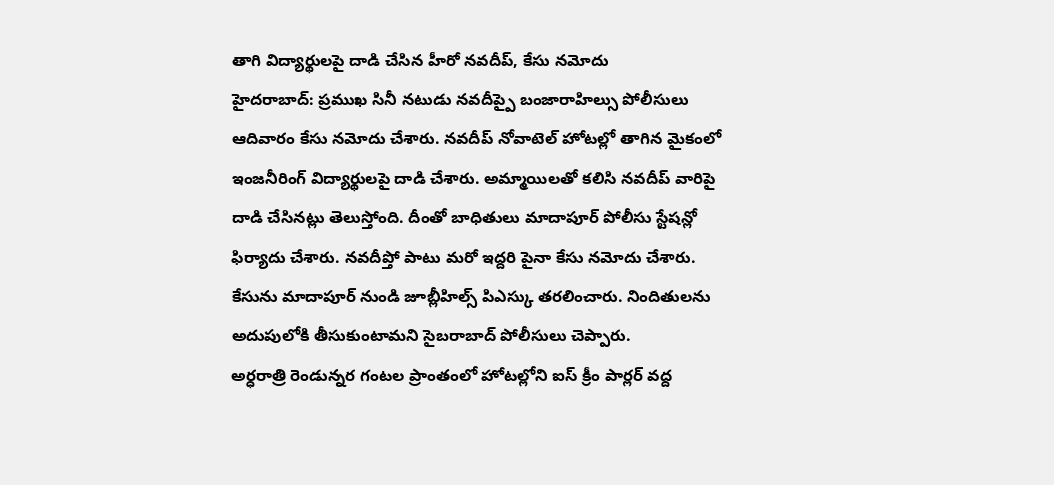తాగి విద్యార్థులపై దాడి చేసిన హీరో నవదీప్, కేసు నమోదు
హైదరాబాద్: ప్రముఖ సినీ నటుడు నవదీప్పై బంజారాహిల్సు పోలీసులు ఆదివారం కేసు నమోదు చేశారు. నవదీప్ నోవాటెల్ హోటల్లో తాగిన మైకంలో ఇంజనీరింగ్ విద్యార్థులపై దాడి చేశారు. అమ్మాయిలతో కలిసి నవదీప్ వారిపై దాడి చేసినట్లు తెలుస్తోంది. దీంతో బాధితులు మాదాపూర్ పోలీసు స్టేషన్లో ఫిర్యాదు చేశారు. నవదీప్తో పాటు మరో ఇద్దరి పైనా కేసు నమోదు చేశారు. కేసును మాదాపూర్ నుండి జూబ్లీహిల్స్ పిఎస్కు తరలించారు. నిందితులను అదుపులోకి తీసుకుంటామని సైబరాబాద్ పోలీసులు చెప్పారు.
అర్ధరాత్రి రెండున్నర గంటల ప్రాంతంలో హోటల్లోని ఐస్ క్రీం పార్లర్ వద్ద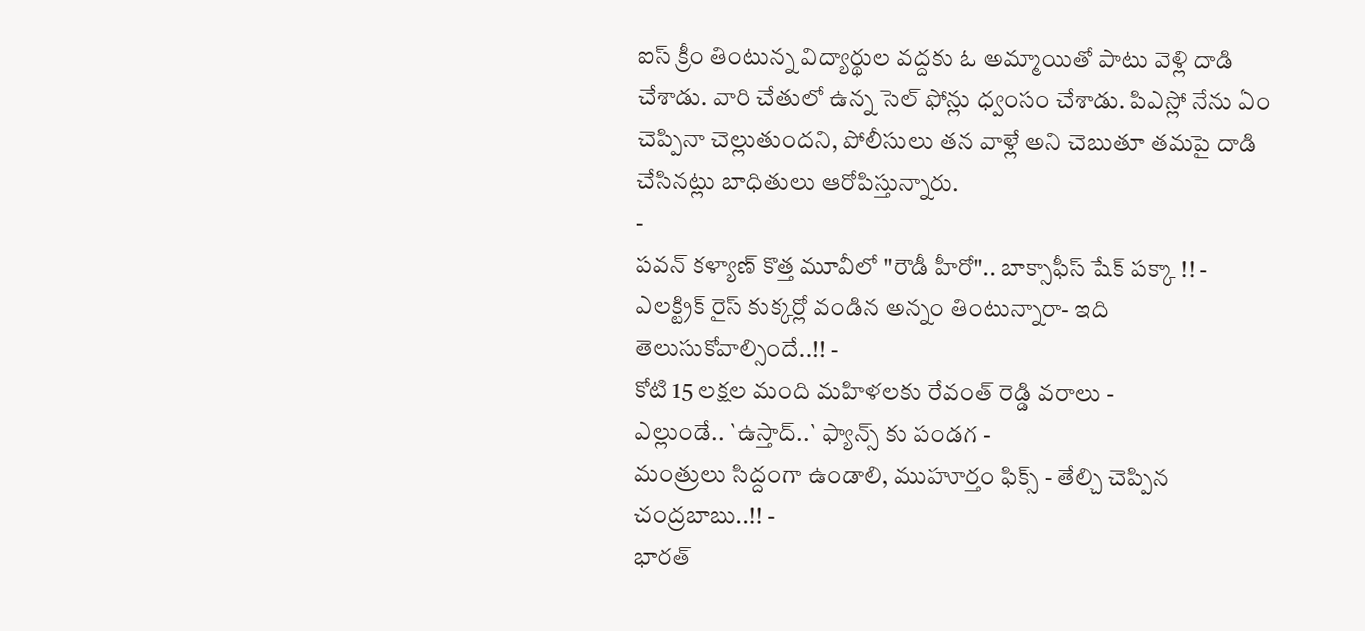ఐస్ క్రీం తింటున్న విద్యార్థుల వద్దకు ఓ అమ్మాయితో పాటు వెళ్లి దాడి చేశాడు. వారి చేతులో ఉన్న సెల్ ఫోన్లు ధ్వంసం చేశాడు. పిఎస్లో నేను ఏం చెప్పినా చెల్లుతుందని, పోలీసులు తన వాళ్లే అని చెబుతూ తమపై దాడి చేసినట్లు బాధితులు ఆరోపిస్తున్నారు.
-
పవన్ కళ్యాణ్ కొత్త మూవీలో "రౌడీ హీరో".. బాక్సాఫీస్ షేక్ పక్కా !! -
ఎలక్ట్రిక్ రైస్ కుక్కర్లో వండిన అన్నం తింటున్నారా- ఇది తెలుసుకోవాల్సిందే..!! -
కోటి 15 లక్షల మంది మహిళలకు రేవంత్ రెడ్డి వరాలు -
ఎల్లుండే.. `ఉస్తాద్..` ఫ్యాన్స్ కు పండగ -
మంత్రులు సిద్దంగా ఉండాలి, ముహూర్తం ఫిక్స్ - తేల్చి చెప్పిన చంద్రబాబు..!! -
భారత్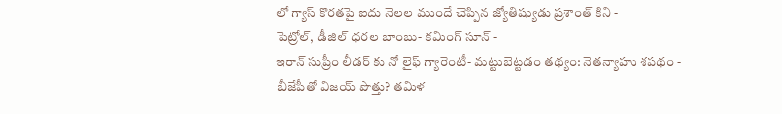లో గ్యాస్ కొరతపై ఐదు నెలల ముందే చెప్పిన జ్యోతిష్యుడు ప్రశాంత్ కిని -
పెట్రోల్, డీజిల్ ధరల బాంబు- కమింగ్ సూన్ -
ఇరాన్ సుప్రీం లీడర్ కు నో లైఫ్ గ్యారెంటీ- మట్టుబెట్టడం తథ్యం: నెతన్యాహు శపథం -
బీజేపీతో విజయ్ పొత్తు? తమిళ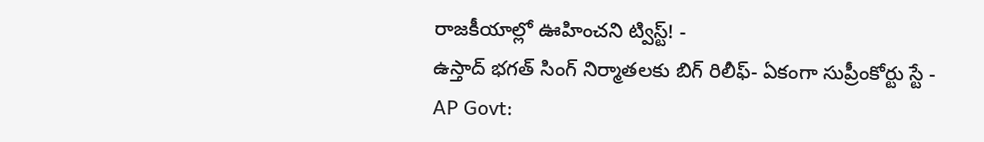రాజకీయాల్లో ఊహించని ట్విస్ట్! -
ఉస్తాద్ భగత్ సింగ్ నిర్మాతలకు బిగ్ రిలీఫ్- ఏకంగా సుప్రీంకోర్టు స్టే -
AP Govt: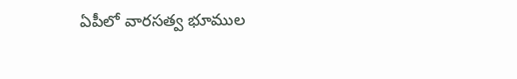ఏపీలో వారసత్వ భూముల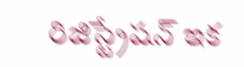రిజిస్ట్రేషన్ ఇక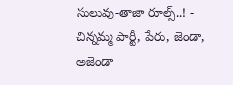సులువు-తాజా రూల్స్..! -
చిన్నమ్మ పార్టీ, పేరు, జెండా, అజెండా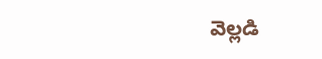వెల్లడి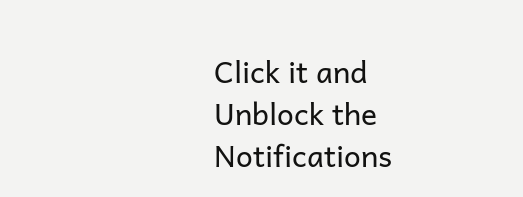Click it and Unblock the Notifications